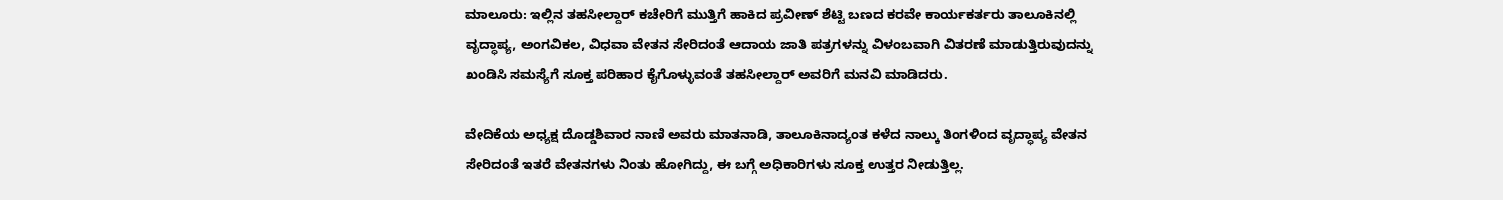ಮಾಲೂರು: ಇಲ್ಲಿನ ತಹಸೀಲ್ದಾರ್‌ ಕಚೇರಿಗೆ ಮುತ್ತಿಗೆ ಹಾಕಿದ ಪ್ರವೀಣ್‌ ಶೆಟ್ಟಿ ಬಣದ ಕರವೇ ಕಾರ್ಯಕರ್ತರು ತಾಲೂಕಿನಲ್ಲಿ ವೃದ್ಧಾಪ್ಯ, ಅಂಗವಿಕಲ, ವಿಧವಾ ವೇತನ ಸೇರಿದಂತೆ ಆದಾಯ ಜಾತಿ ಪತ್ರಗಳನ್ನು ವಿಳಂಬವಾಗಿ ವಿತರಣೆ ಮಾಡುತ್ತಿರುವುದನ್ನು ಖಂಡಿಸಿ ಸಮಸ್ಯೆಗೆ ಸೂಕ್ತ ಪರಿಹಾರ ಕೈಗೊಳ್ಳುವಂತೆ ತಹಸೀಲ್ದಾರ್‌ ಅವರಿಗೆ ಮನವಿ ಮಾಡಿದರು.

ವೇದಿಕೆಯ ಅಧ್ಯಕ್ಷ ದೊಡ್ಡಶಿವಾರ ನಾಣಿ ಅವರು ಮಾತನಾಡಿ, ತಾಲೂಕಿನಾದ್ಯಂತ ಕಳೆದ ನಾಲ್ಕು ತಿಂಗಳಿಂದ ವೃದ್ಧಾಪ್ಯ ವೇತನ ಸೇರಿದಂತೆ ಇತರೆ ವೇತನಗಳು ನಿಂತು ಹೋಗಿದ್ದು, ಈ ಬಗ್ಗೆ ಅಧಿಕಾರಿಗಳು ಸೂಕ್ತ ಉತ್ತರ ನೀಡುತ್ತಿಲ್ಲ.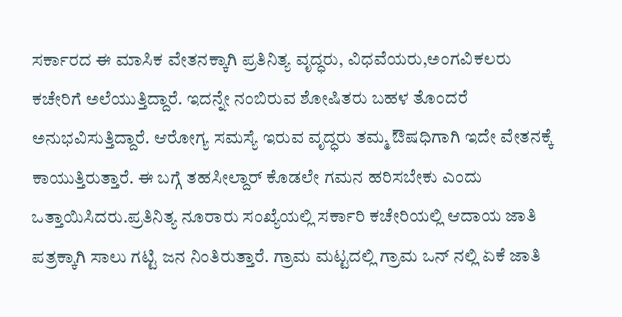ಸರ್ಕಾರದ ಈ ಮಾಸಿಕ ವೇತನಕ್ಕಾಗಿ ಪ್ರತಿನಿತ್ಯ ವೃದ್ಧರು, ವಿಧವೆಯರು,ಅಂಗವಿಕಲರು ಕಚೇರಿಗೆ ಅಲೆಯುತ್ತಿದ್ದಾರೆ. ಇದನ್ನೇ ನಂಬಿರುವ ಶೋಷಿತರು ಬಹಳ ತೊಂದರೆ ಅನುಭವಿಸುತ್ತಿದ್ದಾರೆ. ಆರೋಗ್ಯ ಸಮಸ್ಯೆ ಇರುವ ವೃದ್ಧರು ತಮ್ಮ ಔಷಧಿಗಾಗಿ ಇದೇ ವೇತನಕ್ಕೆ ಕಾಯುತ್ತಿರುತ್ತಾರೆ. ಈ ಬಗ್ಗೆ ತಹಸೀಲ್ದಾರ್‌ ಕೊಡಲೇ ಗಮನ ಹರಿಸಬೇಕು ಎಂದು ಒತ್ತಾಯಿಸಿದರು.ಪ್ರತಿನಿತ್ಯ ನೂರಾರು ಸಂಖ್ಯೆಯಲ್ಲಿ ಸರ್ಕಾರಿ ಕಚೇರಿಯಲ್ಲಿ ಆದಾಯ ಜಾತಿ ಪತ್ರಕ್ಕಾಗಿ ಸಾಲು ಗಟ್ಟಿ ಜನ ನಿಂತಿರುತ್ತಾರೆ. ಗ್ರಾಮ ಮಟ್ಟದಲ್ಲಿ ಗ್ರಾಮ ಒನ್‌ ನಲ್ಲಿ ಏಕೆ ಜಾತಿ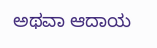ಅಥವಾ ಆದಾಯ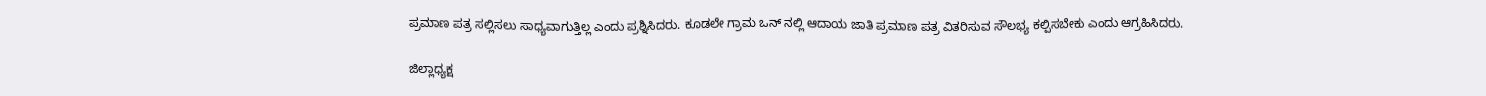ಪ್ರಮಾಣ ಪತ್ರ ಸಲ್ಲಿಸಲು ಸಾಧ್ಯವಾಗುತ್ತಿಲ್ಲ ಎಂದು ಪ್ರಶ್ನಿಸಿದರು. ಕೂಡಲೇ ಗ್ರಾಮ ಒನ್‌ ನಲ್ಲಿ ಆದಾಯ ಜಾತಿ ಪ್ರಮಾಣ ಪತ್ರ ವಿತರಿಸುವ ಸೌಲಭ್ಯ ಕಲ್ಪಿಸಬೇಕು ಎಂದು ಆಗ್ರಹಿಸಿದರು.

ಜಿಲ್ಲಾಧ್ಯಕ್ಷ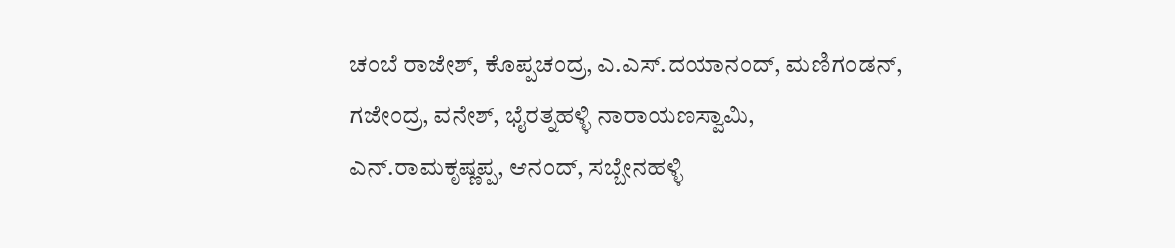ಚಂಬೆ ರಾಜೇಶ್‌, ಕೊಪ್ಪಚಂದ್ರ, ಎ.ಎಸ್.ದಯಾನಂದ್‌, ಮಣಿಗಂಡನ್‌, ಗಜೇಂದ್ರ, ವನೇಶ್‌, ಭೈರತ್ನಹಳ್ಳಿ ನಾರಾಯಣಸ್ವಾಮಿ, ಎನ್.ರಾಮಕೃಷ್ಣಪ್ಪ, ಆನಂದ್‌, ಸಬ್ಬೇನಹಳ್ಳಿ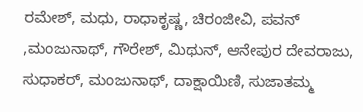ರಮೇಶ್‌, ಮಧು, ರಾಧಾಕೃಷ್ಣ, ಚಿರಂಜೀವಿ, ಪವನ್‌ ,ಮಂಜುನಾಥ್‌, ಗೌರೇಶ್‌, ಮಿಥುನ್‌, ಆನೇಪುರ ದೇವರಾಜು, ಸುಧಾಕರ್‌, ಮಂಜುನಾಥ್‌, ದಾಕ್ಷಾಯಿಣಿ, ಸುಜಾತಮ್ಮ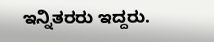ಇನ್ನಿತರರು ಇದ್ದರು.